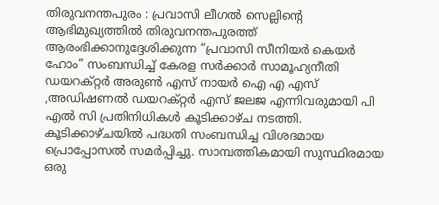തിരുവനന്തപുരം : പ്രവാസി ലീഗൽ സെല്ലിന്റെ ആഭിമുഖ്യത്തിൽ തിരുവനന്തപുരത്ത് ആരംഭിക്കാനുദ്ദേശിക്കുന്ന “പ്രവാസി സീനിയർ കെയർ ഹോം” സംബന്ധിച്ച് കേരള സർക്കാർ സാമൂഹ്യനീതി ഡയറക്റ്റർ അരുൺ എസ് നായർ ഐ എ എസ് ,അഡിഷണൽ ഡയറക്റ്റർ എസ് ജലജ എന്നിവരുമായി പി എൽ സി പ്രതിനിധികൾ കൂടിക്കാഴ്ച നടത്തി. കൂടിക്കാഴ്ചയിൽ പദ്ധതി സംബന്ധിച്ച വിശദമായ പ്രൊപ്പോസൽ സമർപ്പിച്ചു. സാമ്പത്തികമായി സുസ്ഥിരമായ ഒരു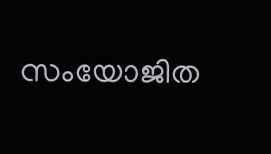സംയോജിത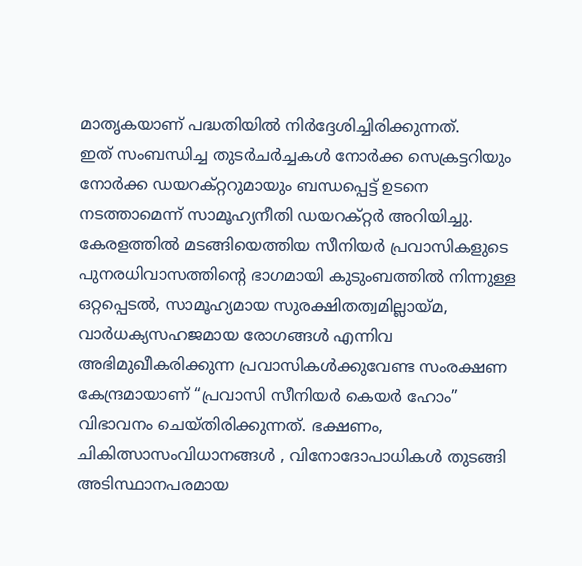മാതൃകയാണ് പദ്ധതിയിൽ നിർദ്ദേശിച്ചിരിക്കുന്നത്.
ഇത് സംബന്ധിച്ച തുടർചർച്ചകൾ നോർക്ക സെക്രട്ടറിയും നോർക്ക ഡയറക്റ്ററുമായും ബന്ധപ്പെട്ട് ഉടനെ നടത്താമെന്ന് സാമൂഹ്യനീതി ഡയറക്റ്റർ അറിയിച്ചു.
കേരളത്തിൽ മടങ്ങിയെത്തിയ സീനിയർ പ്രവാസികളുടെ പുനരധിവാസത്തിന്റെ ഭാഗമായി കുടുംബത്തിൽ നിന്നുള്ള ഒറ്റപ്പെടൽ, സാമൂഹ്യമായ സുരക്ഷിതത്വമില്ലായ്മ, വാർധക്യസഹജമായ രോഗങ്ങൾ എന്നിവ അഭിമുഖീകരിക്കുന്ന പ്രവാസികൾക്കുവേണ്ട സംരക്ഷണ കേന്ദ്രമായാണ് “പ്രവാസി സീനിയർ കെയർ ഹോം” വിഭാവനം ചെയ്തിരിക്കുന്നത്. ഭക്ഷണം, ചികിത്സാസംവിധാനങ്ങൾ , വിനോദോപാധികൾ തുടങ്ങി അടിസ്ഥാനപരമായ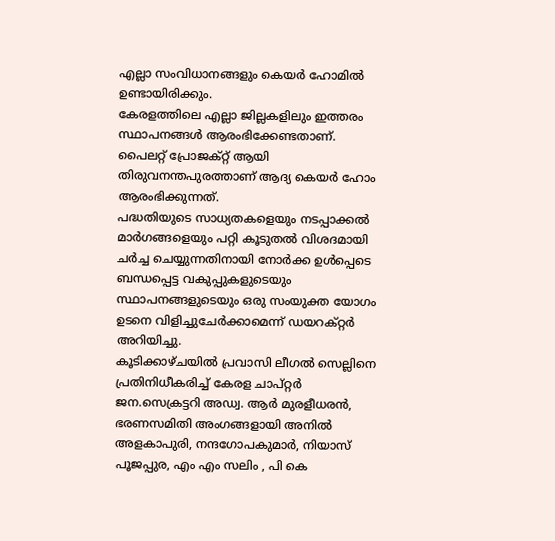എല്ലാ സംവിധാനങ്ങളും കെയർ ഹോമിൽ ഉണ്ടായിരിക്കും.
കേരളത്തിലെ എല്ലാ ജില്ലകളിലും ഇത്തരം സ്ഥാപനങ്ങൾ ആരംഭിക്കേണ്ടതാണ്. പൈലറ്റ് പ്രോജക്റ്റ് ആയി തിരുവനന്തപുരത്താണ് ആദ്യ കെയർ ഹോം ആരംഭിക്കുന്നത്.
പദ്ധതിയുടെ സാധ്യതകളെയും നടപ്പാക്കൽ മാർഗങ്ങളെയും പറ്റി കൂടുതൽ വിശദമായി ചർച്ച ചെയ്യുന്നതിനായി നോർക്ക ഉൾപ്പെടെ ബന്ധപ്പെട്ട വകുപ്പുകളുടെയും സ്ഥാപനങ്ങളുടെയും ഒരു സംയുക്ത യോഗം ഉടനെ വിളിച്ചുചേർക്കാമെന്ന് ഡയറക്റ്റർ അറിയിച്ചു.
കൂടിക്കാഴ്ചയിൽ പ്രവാസി ലീഗൽ സെല്ലിനെ പ്രതിനിധീകരിച്ച് കേരള ചാപ്റ്റർ ജന.സെക്രട്ടറി അഡ്വ. ആർ മുരളീധരൻ, ഭരണസമിതി അംഗങ്ങളായി അനിൽ അളകാപുരി, നന്ദഗോപകുമാർ, നിയാസ് പൂജപ്പുര, എം എം സലിം , പി കെ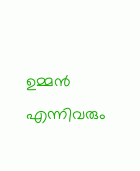ഉമ്മൻ എന്നിവരും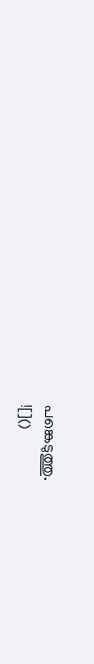പങ്കെടുത്തു.
![]()